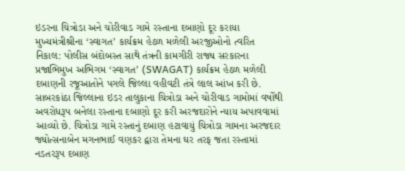ઇડરના ચિત્રોડા અને ચોરીવાડ ગામે રસ્તાના દબાણો દૂર કરાયા મુખ્યમંત્રીશ્રીના ‘સ્વાગત’ કાર્યક્રમ હેઠળ મળેલી અરજીઓનો ત્વરિત નિકાલ: પોલીસ બંદોબસ્ત સાથે તંત્રની કામગીરી રાજ્ય સરકારના પ્રજાભિમુખ અભિગમ ‘સ્વાગત’ (SWAGAT) કાર્યક્રમ હેઠળ મળેલી દબાણની રજૂઆતોને પગલે જિલ્લા વહીવટી તંત્રે લાલ આંખ કરી છે. સાબરકાંઠા જિલ્લાના ઇડર તાલુકાના ચિત્રોડા અને ચોરીવાડ ગામોમાં વર્ષોથી અવરોધરૂપ બનેલા રસ્તાના દબાણો દૂર કરી અરજદારોને ન્યાય અપાવવામાં આવ્યો છે. ચિત્રોડા ગામે રસ્તાનું દબાણ હટાવાયું ચિત્રોડા ગામના અરજદાર જ્યોત્સનાબેન મગનભાઈ વણકર દ્વારા તેમના ઘર તરફ જતા રસ્તામાં નડતરરૂપ દબાણ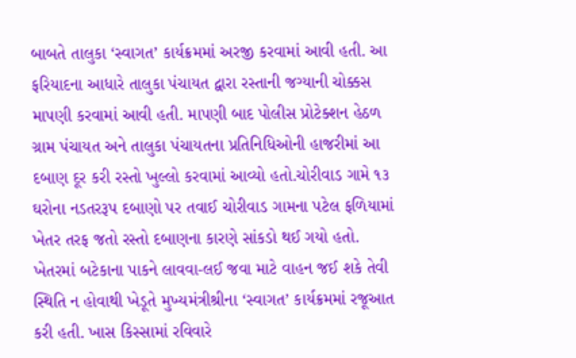બાબતે તાલુકા ‘સ્વાગત’ કાર્યક્રમમાં અરજી કરવામાં આવી હતી. આ ફરિયાદના આધારે તાલુકા પંચાયત દ્વારા રસ્તાની જગ્યાની ચોક્કસ માપણી કરવામાં આવી હતી. માપણી બાદ પોલીસ પ્રોટેક્શન હેઠળ ગ્રામ પંચાયત અને તાલુકા પંચાયતના પ્રતિનિધિઓની હાજરીમાં આ દબાણ દૂર કરી રસ્તો ખુલ્લો કરવામાં આવ્યો હતો.ચોરીવાડ ગામે ૧૩ ઘરોના નડતરરૂપ દબાણો પર તવાઈ ચોરીવાડ ગામના પટેલ ફળિયામાં ખેતર તરફ જતો રસ્તો દબાણના કારણે સાંકડો થઈ ગયો હતો. ખેતરમાં બટેકાના પાકને લાવવા-લઈ જવા માટે વાહન જઈ શકે તેવી સ્થિતિ ન હોવાથી ખેડૂતે મુખ્યમંત્રીશ્રીના ‘સ્વાગત’ કાર્યક્રમમાં રજૂઆત કરી હતી. ખાસ કિસ્સામાં રવિવારે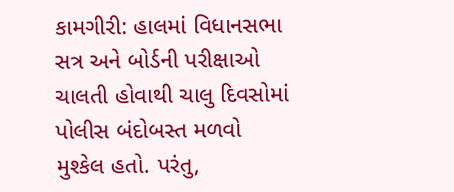કામગીરી: હાલમાં વિધાનસભા સત્ર અને બોર્ડની પરીક્ષાઓ ચાલતી હોવાથી ચાલુ દિવસોમાં પોલીસ બંદોબસ્ત મળવો મુશ્કેલ હતો. પરંતુ,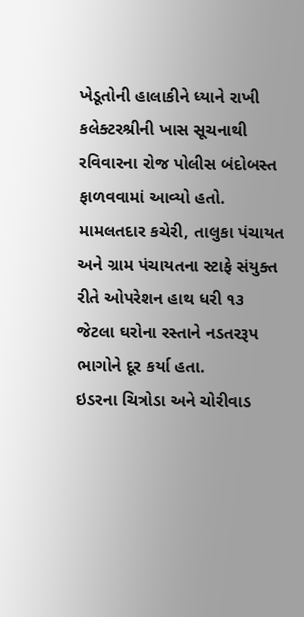ખેડૂતોની હાલાકીને ધ્યાને રાખી કલેક્ટરશ્રીની ખાસ સૂચનાથી રવિવારના રોજ પોલીસ બંદોબસ્ત ફાળવવામાં આવ્યો હતો. મામલતદાર કચેરી, તાલુકા પંચાયત અને ગ્રામ પંચાયતના સ્ટાફે સંયુક્ત રીતે ઓપરેશન હાથ ધરી ૧૩ જેટલા ઘરોના રસ્તાને નડતરરૂપ ભાગોને દૂર કર્યા હતા.
ઇડરના ચિત્રોડા અને ચોરીવાડ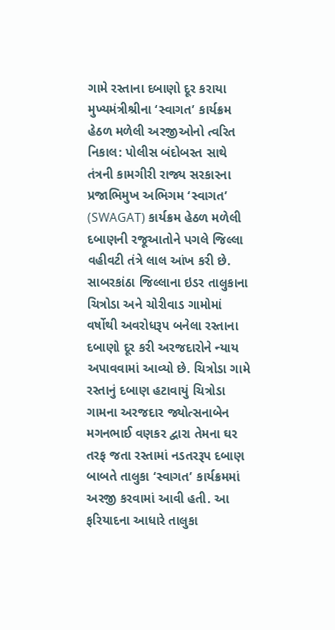ગામે રસ્તાના દબાણો દૂર કરાયા મુખ્યમંત્રીશ્રીના ‘સ્વાગત’ કાર્યક્રમ હેઠળ મળેલી અરજીઓનો ત્વરિત નિકાલ: પોલીસ બંદોબસ્ત સાથે તંત્રની કામગીરી રાજ્ય સરકારના પ્રજાભિમુખ અભિગમ ‘સ્વાગત’ (SWAGAT) કાર્યક્રમ હેઠળ મળેલી દબાણની રજૂઆતોને પગલે જિલ્લા વહીવટી તંત્રે લાલ આંખ કરી છે. સાબરકાંઠા જિલ્લાના ઇડર તાલુકાના ચિત્રોડા અને ચોરીવાડ ગામોમાં વર્ષોથી અવરોધરૂપ બનેલા રસ્તાના દબાણો દૂર કરી અરજદારોને ન્યાય અપાવવામાં આવ્યો છે. ચિત્રોડા ગામે રસ્તાનું દબાણ હટાવાયું ચિત્રોડા ગામના અરજદાર જ્યોત્સનાબેન મગનભાઈ વણકર દ્વારા તેમના ઘર તરફ જતા રસ્તામાં નડતરરૂપ દબાણ બાબતે તાલુકા ‘સ્વાગત’ કાર્યક્રમમાં અરજી કરવામાં આવી હતી. આ ફરિયાદના આધારે તાલુકા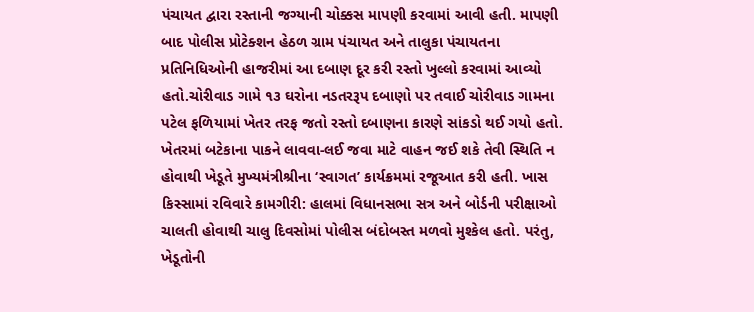પંચાયત દ્વારા રસ્તાની જગ્યાની ચોક્કસ માપણી કરવામાં આવી હતી. માપણી બાદ પોલીસ પ્રોટેક્શન હેઠળ ગ્રામ પંચાયત અને તાલુકા પંચાયતના પ્રતિનિધિઓની હાજરીમાં આ દબાણ દૂર કરી રસ્તો ખુલ્લો કરવામાં આવ્યો હતો.ચોરીવાડ ગામે ૧૩ ઘરોના નડતરરૂપ દબાણો પર તવાઈ ચોરીવાડ ગામના પટેલ ફળિયામાં ખેતર તરફ જતો રસ્તો દબાણના કારણે સાંકડો થઈ ગયો હતો. ખેતરમાં બટેકાના પાકને લાવવા-લઈ જવા માટે વાહન જઈ શકે તેવી સ્થિતિ ન હોવાથી ખેડૂતે મુખ્યમંત્રીશ્રીના ‘સ્વાગત’ કાર્યક્રમમાં રજૂઆત કરી હતી. ખાસ કિસ્સામાં રવિવારે કામગીરી: હાલમાં વિધાનસભા સત્ર અને બોર્ડની પરીક્ષાઓ ચાલતી હોવાથી ચાલુ દિવસોમાં પોલીસ બંદોબસ્ત મળવો મુશ્કેલ હતો. પરંતુ, ખેડૂતોની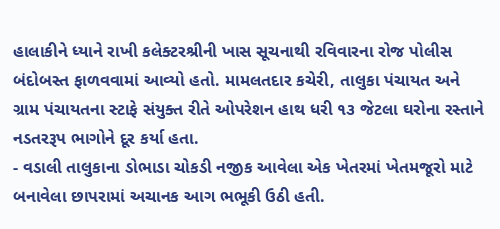હાલાકીને ધ્યાને રાખી કલેક્ટરશ્રીની ખાસ સૂચનાથી રવિવારના રોજ પોલીસ બંદોબસ્ત ફાળવવામાં આવ્યો હતો. મામલતદાર કચેરી, તાલુકા પંચાયત અને ગ્રામ પંચાયતના સ્ટાફે સંયુક્ત રીતે ઓપરેશન હાથ ધરી ૧૩ જેટલા ઘરોના રસ્તાને નડતરરૂપ ભાગોને દૂર કર્યા હતા.
- વડાલી તાલુકાના ડોભાડા ચોકડી નજીક આવેલા એક ખેતરમાં ખેતમજૂરો માટે બનાવેલા છાપરામાં અચાનક આગ ભભૂકી ઉઠી હતી.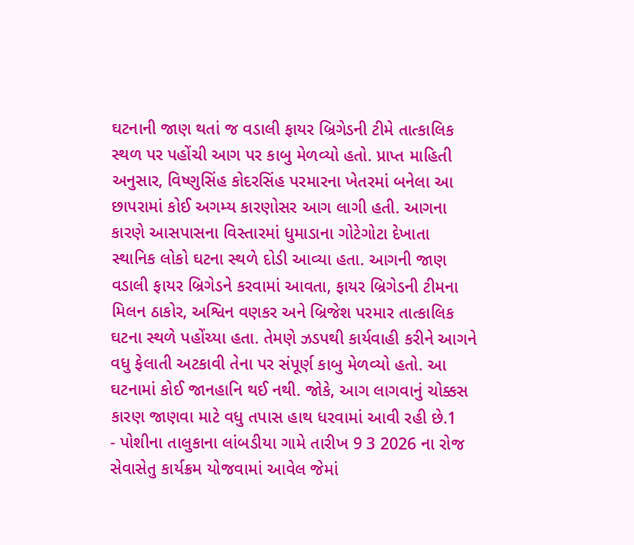ઘટનાની જાણ થતાં જ વડાલી ફાયર બ્રિગેડની ટીમે તાત્કાલિક સ્થળ પર પહોંચી આગ પર કાબુ મેળવ્યો હતો. પ્રાપ્ત માહિતી અનુસાર, વિષ્ણુસિંહ કોદરસિંહ પરમારના ખેતરમાં બનેલા આ છાપરામાં કોઈ અગમ્ય કારણોસર આગ લાગી હતી. આગના કારણે આસપાસના વિસ્તારમાં ધુમાડાના ગોટેગોટા દેખાતા સ્થાનિક લોકો ઘટના સ્થળે દોડી આવ્યા હતા. આગની જાણ વડાલી ફાયર બ્રિગેડને કરવામાં આવતા, ફાયર બ્રિગેડની ટીમના મિલન ઠાકોર, અશ્વિન વણકર અને બ્રિજેશ પરમાર તાત્કાલિક ઘટના સ્થળે પહોંચ્યા હતા. તેમણે ઝડપથી કાર્યવાહી કરીને આગને વધુ ફેલાતી અટકાવી તેના પર સંપૂર્ણ કાબુ મેળવ્યો હતો. આ ઘટનામાં કોઈ જાનહાનિ થઈ નથી. જોકે, આગ લાગવાનું ચોક્કસ કારણ જાણવા માટે વધુ તપાસ હાથ ધરવામાં આવી રહી છે.1
- પોશીના તાલુકાના લાંબડીયા ગામે તારીખ 9 3 2026 ના રોજ સેવાસેતુ કાર્યક્રમ યોજવામાં આવેલ જેમાં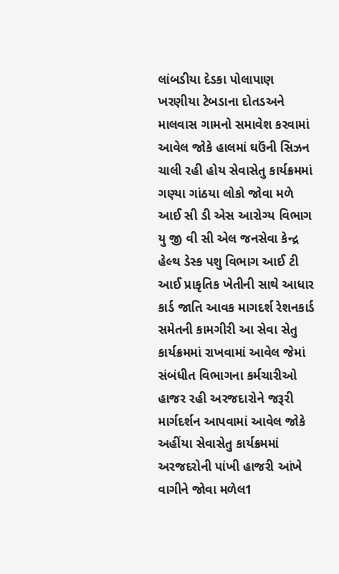લાંબડીયા દેડકા પોલાપાણ ખરણીયા ટેબડાના દોતડઅને માલવાસ ગામનો સમાવેશ કરવામાં આવેલ જોકે હાલમાં ઘઉંની સિઝન ચાલી રહી હોય સેવાસેતુ કાર્યક્રમમાં ગણ્યા ગાંઠયા લોકો જોવા મળે આઈ સી ડી એસ આરોગ્ય વિભાગ યુ જી વી સી એલ જનસેવા કેન્દ્ર હેલ્થ ડેસ્ક પશુ વિભાગ આઈ ટી આઈ પ્રાકૃતિક ખેતીની સાથે આધાર કાર્ડ જાતિ આવક માગદર્શ રેશનકાર્ડ સમેતની કામગીરી આ સેવા સેતુ કાર્યક્રમમાં રાખવામાં આવેલ જેમાં સંબંધીત વિભાગના કર્મચારીઓ હાજર રહી અરજદારોને જરૂરી માર્ગદર્શન આપવામાં આવેલ જોકે અહીંયા સેવાસેતુ કાર્યક્રમમાં અરજદરોની પાંખી હાજરી આંખે વાગીને જોવા મળેલ1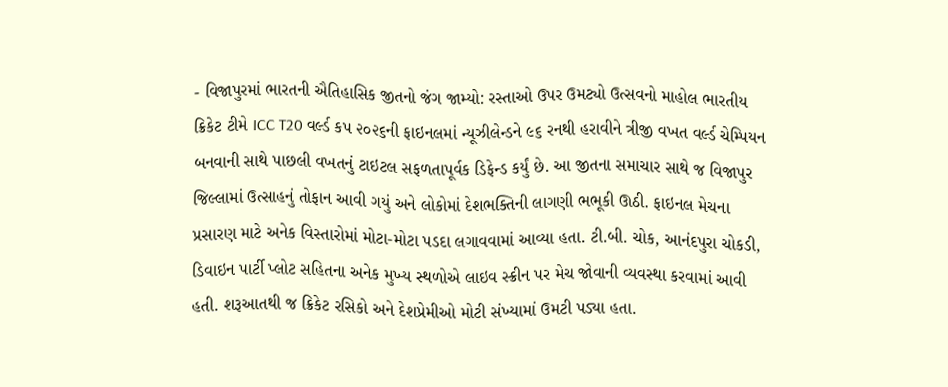- વિજાપુરમાં ભારતની ઐતિહાસિક જીતનો જંગ જામ્યો: રસ્તાઓ ઉપર ઉમટ્યો ઉત્સવનો માહોલ ભારતીય ક્રિકેટ ટીમે ICC T20 વર્લ્ડ કપ ૨૦૨૬ની ફાઇનલમાં ન્યૂઝીલેન્ડને ૯૬ રનથી હરાવીને ત્રીજી વખત વર્લ્ડ ચેમ્પિયન બનવાની સાથે પાછલી વખતનું ટાઇટલ સફળતાપૂર્વક ડિફેન્ડ કર્યું છે. આ જીતના સમાચાર સાથે જ વિજાપુર જિલ્લામાં ઉત્સાહનું તોફાન આવી ગયું અને લોકોમાં દેશભક્તિની લાગણી ભભૂકી ઊઠી. ફાઇનલ મેચના પ્રસારણ માટે અનેક વિસ્તારોમાં મોટા-મોટા પડદા લગાવવામાં આવ્યા હતા. ટી.બી. ચોક, આનંદપુરા ચોકડી, ડિવાઇન પાર્ટી પ્લોટ સહિતના અનેક મુખ્ય સ્થળોએ લાઇવ સ્ક્રીન પર મેચ જોવાની વ્યવસ્થા કરવામાં આવી હતી. શરૂઆતથી જ ક્રિકેટ રસિકો અને દેશપ્રેમીઓ મોટી સંખ્યામાં ઉમટી પડ્યા હતા.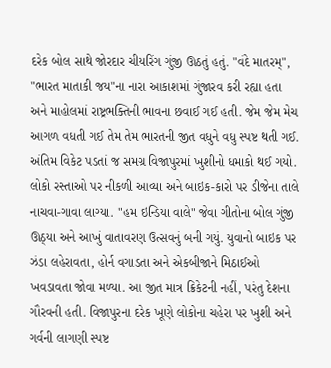દરેક બોલ સાથે જોરદાર ચીયરિંગ ગુંજી ઊઠતું હતું. "વંદે માતરમ્", "ભારત માતાકી જય"ના નારા આકાશમાં ગુંજારવ કરી રહ્યા હતા અને માહોલમાં રાષ્ટ્રભક્તિની ભાવના છવાઈ ગઈ હતી. જેમ જેમ મેચ આગળ વધતી ગઈ તેમ તેમ ભારતની જીત વધુને વધુ સ્પષ્ટ થતી ગઈ. અંતિમ વિકેટ પડતાં જ સમગ્ર વિજાપુરમાં ખુશીનો ધમાકો થઈ ગયો. લોકો રસ્તાઓ પર નીકળી આવ્યા અને બાઇક-કારો પર ડીજેના તાલે નાચવા-ગાવા લાગ્યા. "હમ ઇન્ડિયા વાલે" જેવા ગીતોના બોલ ગુંજી ઊઠ્યા અને આખું વાતાવરણ ઉત્સવનું બની ગયું. યુવાનો બાઇક પર ઝંડા લહેરાવતા, હોર્ન વગાડતા અને એકબીજાને મિઠાઈઓ ખવડાવતા જોવા મળ્યા. આ જીત માત્ર ક્રિકેટની નહીં, પરંતુ દેશના ગૌરવની હતી. વિજાપુરના દરેક ખૂણે લોકોના ચહેરા પર ખુશી અને ગર્વની લાગણી સ્પષ્ટ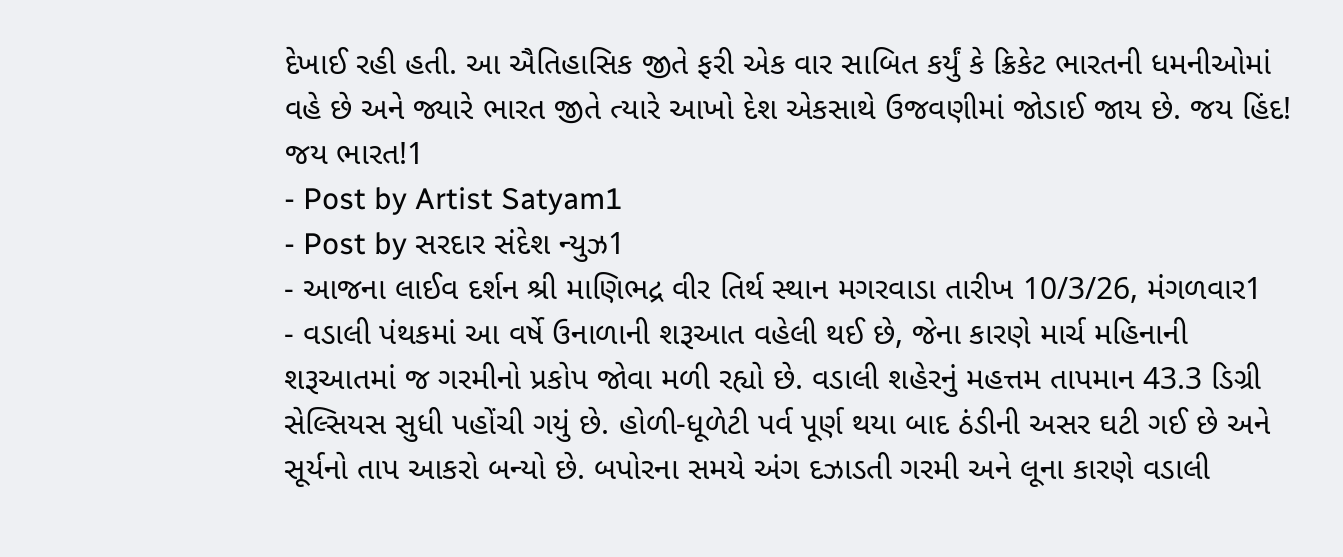દેખાઈ રહી હતી. આ ઐતિહાસિક જીતે ફરી એક વાર સાબિત કર્યું કે ક્રિકેટ ભારતની ધમનીઓમાં વહે છે અને જ્યારે ભારત જીતે ત્યારે આખો દેશ એકસાથે ઉજવણીમાં જોડાઈ જાય છે. જય હિંદ! જય ભારત!1
- Post by Artist Satyam1
- Post by સરદાર સંદેશ ન્યુઝ1
- આજના લાઈવ દર્શન શ્રી માણિભદ્ર વીર તિર્થ સ્થાન મગરવાડા તારીખ 10/3/26, મંગળવાર1
- વડાલી પંથકમાં આ વર્ષે ઉનાળાની શરૂઆત વહેલી થઈ છે, જેના કારણે માર્ચ મહિનાની શરૂઆતમાં જ ગરમીનો પ્રકોપ જોવા મળી રહ્યો છે. વડાલી શહેરનું મહત્તમ તાપમાન 43.3 ડિગ્રી સેલ્સિયસ સુધી પહોંચી ગયું છે. હોળી-ધૂળેટી પર્વ પૂર્ણ થયા બાદ ઠંડીની અસર ઘટી ગઈ છે અને સૂર્યનો તાપ આકરો બન્યો છે. બપોરના સમયે અંગ દઝાડતી ગરમી અને લૂના કારણે વડાલી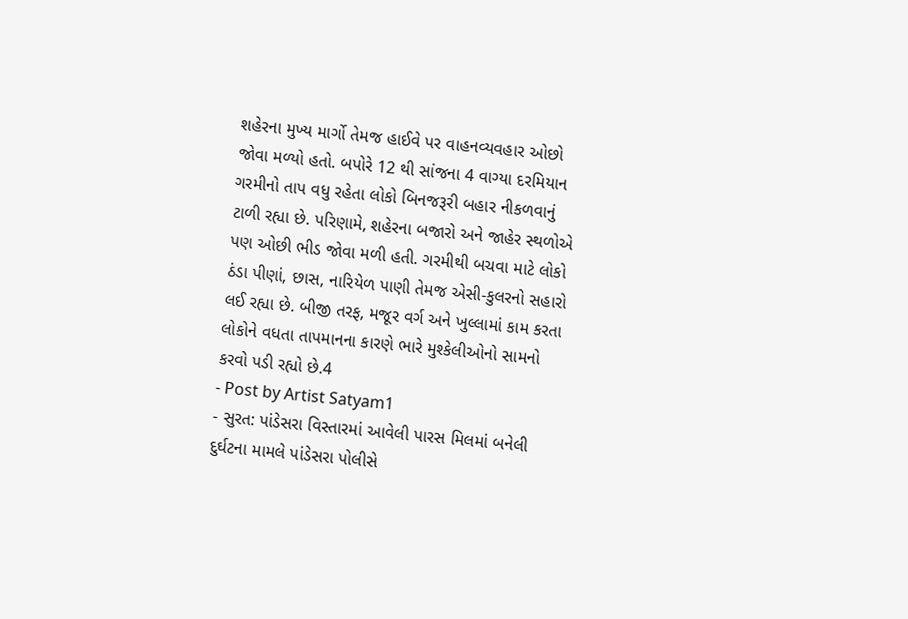શહેરના મુખ્ય માર્ગો તેમજ હાઈવે પર વાહનવ્યવહાર ઓછો જોવા મળ્યો હતો. બપોરે 12 થી સાંજના 4 વાગ્યા દરમિયાન ગરમીનો તાપ વધુ રહેતા લોકો બિનજરૂરી બહાર નીકળવાનું ટાળી રહ્યા છે. પરિણામે, શહેરના બજારો અને જાહેર સ્થળોએ પણ ઓછી ભીડ જોવા મળી હતી. ગરમીથી બચવા માટે લોકો ઠંડા પીણાં, છાસ, નારિયેળ પાણી તેમજ એસી-કુલરનો સહારો લઈ રહ્યા છે. બીજી તરફ, મજૂર વર્ગ અને ખુલ્લામાં કામ કરતા લોકોને વધતા તાપમાનના કારણે ભારે મુશ્કેલીઓનો સામનો કરવો પડી રહ્યો છે.4
- Post by Artist Satyam1
- સુરત: પાંડેસરા વિસ્તારમાં આવેલી પારસ મિલમાં બનેલી દુર્ઘટના મામલે પાંડેસરા પોલીસે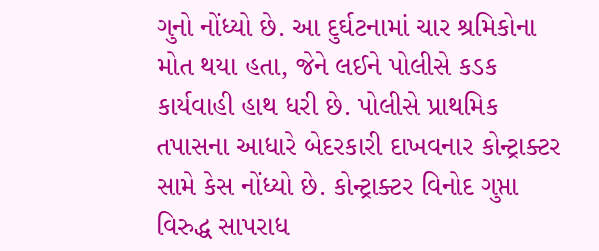ગુનો નોંધ્યો છે. આ દુર્ઘટનામાં ચાર શ્રમિકોના મોત થયા હતા, જેને લઈને પોલીસે કડક કાર્યવાહી હાથ ધરી છે. પોલીસે પ્રાથમિક તપાસના આધારે બેદરકારી દાખવનાર કોન્ટ્રાક્ટર સામે કેસ નોંધ્યો છે. કોન્ટ્રાક્ટર વિનોદ ગુપ્તા વિરુદ્ધ સાપરાધ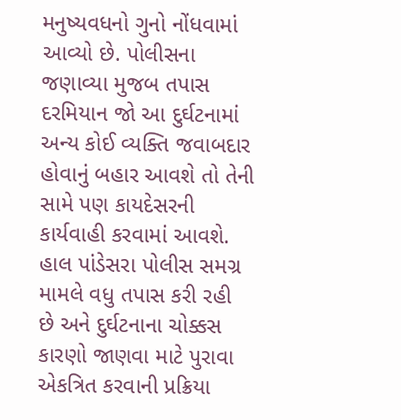મનુષ્યવધનો ગુનો નોંધવામાં આવ્યો છે. પોલીસના જણાવ્યા મુજબ તપાસ દરમિયાન જો આ દુર્ઘટનામાં અન્ય કોઈ વ્યક્તિ જવાબદાર હોવાનું બહાર આવશે તો તેની સામે પણ કાયદેસરની કાર્યવાહી કરવામાં આવશે. હાલ પાંડેસરા પોલીસ સમગ્ર મામલે વધુ તપાસ કરી રહી છે અને દુર્ઘટનાના ચોક્કસ કારણો જાણવા માટે પુરાવા એકત્રિત કરવાની પ્રક્રિયા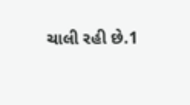ચાલી રહી છે.1